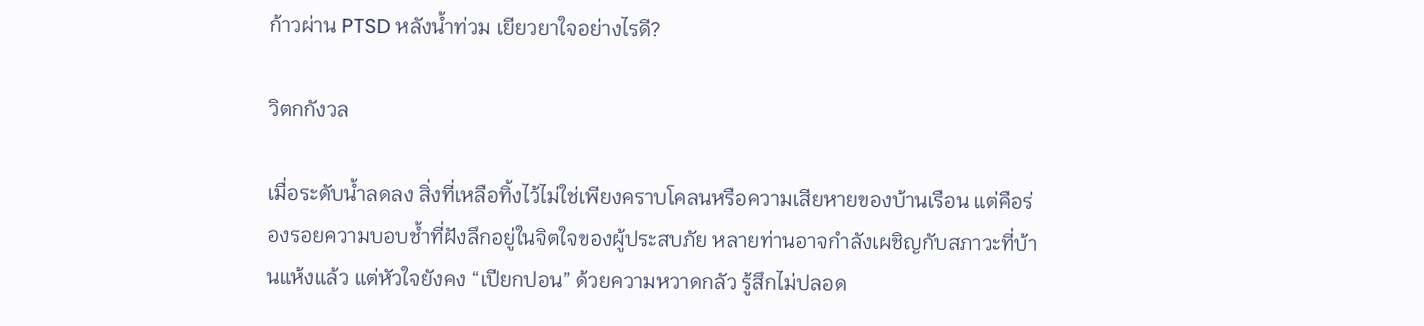ก้าวผ่าน PTSD หลังน้ำท่วม เยียวยาใจอย่างไรดี?

วิตกกังวล

เมื่อระดับน้ำลดลง สิ่งที่เหลือทิ้งไว้ไม่ใช่เพียงคราบโคลนหรือความเสียหายของบ้านเรือน แต่คือร่องรอยความบอบช้ำที่ฝังลึกอยู่ในจิตใจของผู้ประสบภัย หลายท่านอาจกำลังเผชิญกับสภาวะที่บ้านแห้งแล้ว แต่หัวใจยังคง “เปียกปอน” ด้วยความหวาดกลัว รู้สึกไม่ปลอด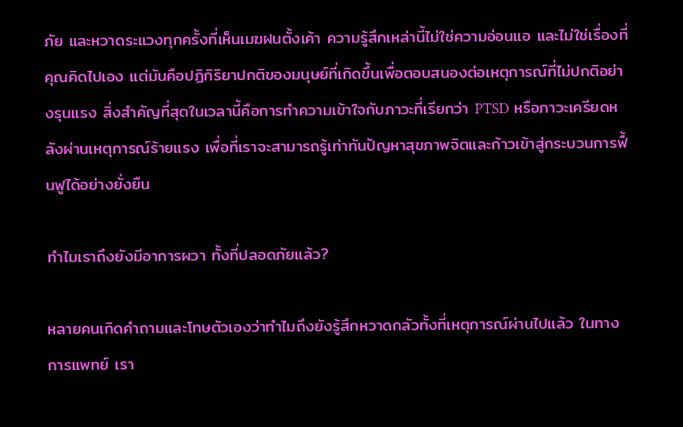ภัย และหวาดระแวงทุกครั้งที่เห็นเมฆฝนตั้งเค้า ความรู้สึกเหล่านี้ไม่ใช่ความอ่อนแอ และไม่ใช่เรื่องที่คุณคิดไปเอง แต่มันคือปฏิกิริยาปกติของมนุษย์ที่เกิดขึ้นเพื่อตอบสนองต่อเหตุการณ์ที่ไม่ปกติอย่างรุนแรง สิ่งสำคัญที่สุดในเวลานี้คือการทำความเข้าใจกับภาวะที่เรียกว่า PTSD หรือภาวะเครียดหลังผ่านเหตุการณ์ร้ายแรง เพื่อที่เราจะสามารถรู้เท่าทันปัญหาสุขภาพจิตและก้าวเข้าสู่กระบวนการฟื้นฟูได้อย่างยั่งยืน

ทำไมเราถึงยังมีอาการผวา ทั้งที่ปลอดภัยแล้ว?

หลายคนเกิดคำถามและโทษตัวเองว่าทำไมถึงยังรู้สึกหวาดกลัวทั้งที่เหตุการณ์ผ่านไปแล้ว ในทางการแพทย์ เรา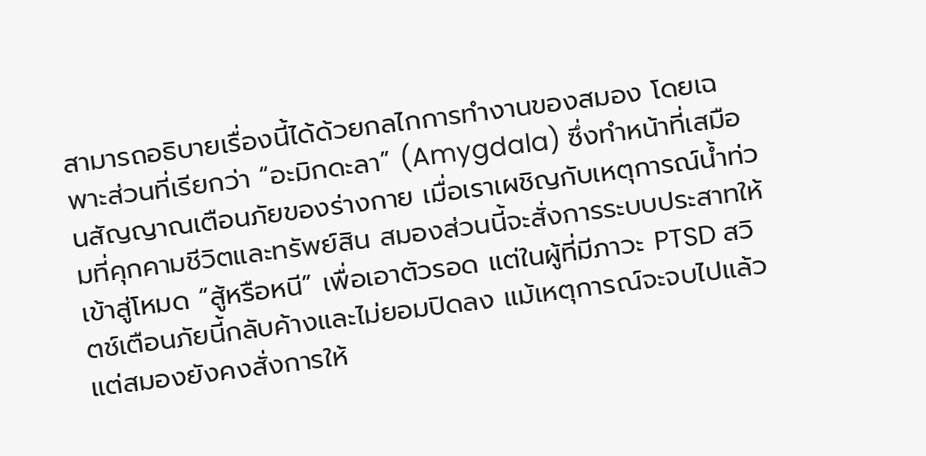สามารถอธิบายเรื่องนี้ได้ด้วยกลไกการทำงานของสมอง โดยเฉพาะส่วนที่เรียกว่า “อะมิกดะลา” (Amygdala) ซึ่งทำหน้าที่เสมือนสัญญาณเตือนภัยของร่างกาย เมื่อเราเผชิญกับเหตุการณ์น้ำท่วมที่คุกคามชีวิตและทรัพย์สิน สมองส่วนนี้จะสั่งการระบบประสาทให้เข้าสู่โหมด “สู้หรือหนี” เพื่อเอาตัวรอด แต่ในผู้ที่มีภาวะ PTSD สวิตช์เตือนภัยนี้กลับค้างและไม่ยอมปิดลง แม้เหตุการณ์จะจบไปแล้ว แต่สมองยังคงสั่งการให้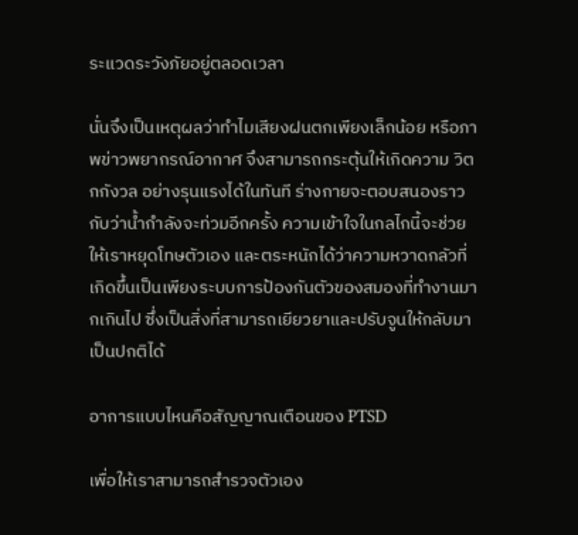ระแวดระวังภัยอยู่ตลอดเวลา

นั่นจึงเป็นเหตุผลว่าทำไมเสียงฝนตกเพียงเล็กน้อย หรือภาพข่าวพยากรณ์อากาศ จึงสามารถกระตุ้นให้เกิดความ วิตกกังวล อย่างรุนแรงได้ในทันที ร่างกายจะตอบสนองราวกับว่าน้ำกำลังจะท่วมอีกครั้ง ความเข้าใจในกลไกนี้จะช่วยให้เราหยุดโทษตัวเอง และตระหนักได้ว่าความหวาดกลัวที่เกิดขึ้นเป็นเพียงระบบการป้องกันตัวของสมองที่ทำงานมากเกินไป ซึ่งเป็นสิ่งที่สามารถเยียวยาและปรับจูนให้กลับมาเป็นปกติได้

อาการแบบไหนคือสัญญาณเตือนของ PTSD

เพื่อให้เราสามารถสำรวจตัวเอง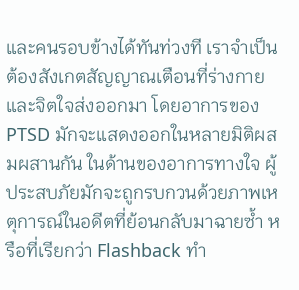และคนรอบข้างได้ทันท่วงที เราจำเป็นต้องสังเกตสัญญาณเตือนที่ร่างกายและจิตใจส่งออกมา โดยอาการของ PTSD มักจะแสดงออกในหลายมิติผสมผสานกัน ในด้านของอาการทางใจ ผู้ประสบภัยมักจะถูกรบกวนด้วยภาพเหตุการณ์ในอดีตที่ย้อนกลับมาฉายซ้ำ หรือที่เรียกว่า Flashback ทำ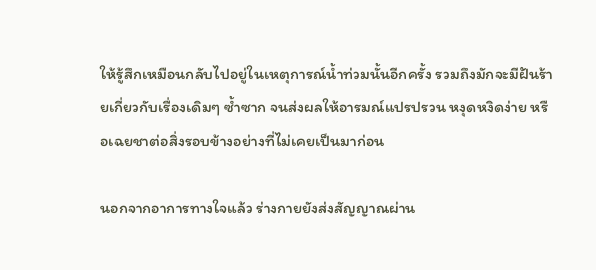ให้รู้สึกเหมือนกลับไปอยู่ในเหตุการณ์น้ำท่วมนั้นอีกครั้ง รวมถึงมักจะมีฝันร้ายเกี่ยวกับเรื่องเดิมๆ ซ้ำซาก จนส่งผลให้อารมณ์แปรปรวน หงุดหงิดง่าย หรือเฉยชาต่อสิ่งรอบข้างอย่างที่ไม่เคยเป็นมาก่อน

นอกจากอาการทางใจแล้ว ร่างกายยังส่งสัญญาณผ่าน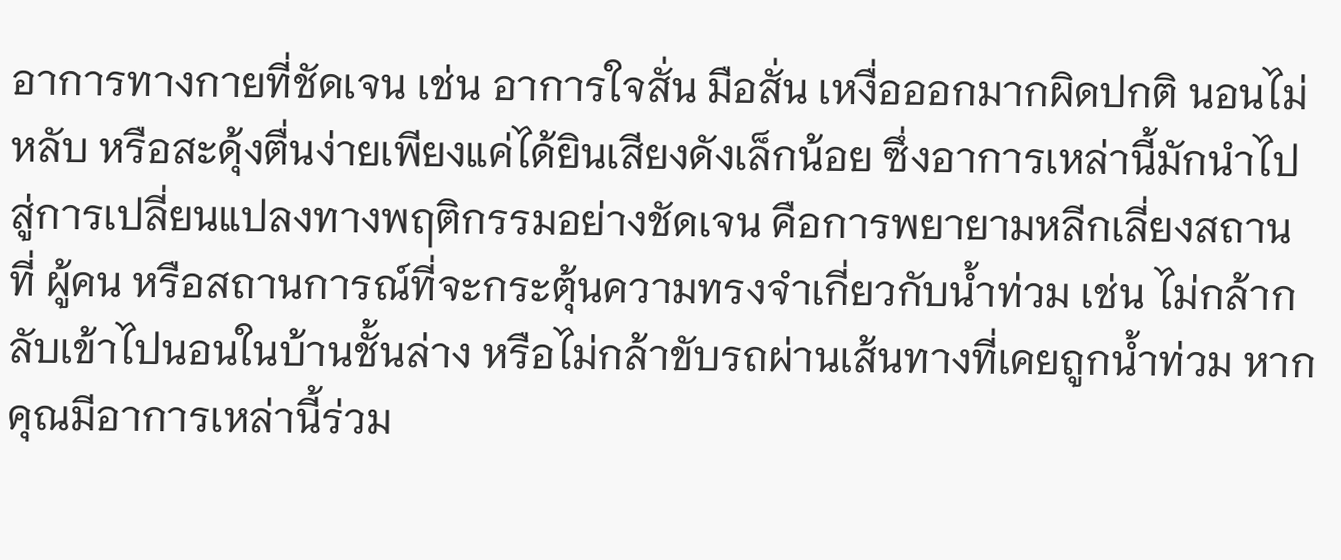อาการทางกายที่ชัดเจน เช่น อาการใจสั่น มือสั่น เหงื่อออกมากผิดปกติ นอนไม่หลับ หรือสะดุ้งตื่นง่ายเพียงแค่ได้ยินเสียงดังเล็กน้อย ซึ่งอาการเหล่านี้มักนำไปสู่การเปลี่ยนแปลงทางพฤติกรรมอย่างชัดเจน คือการพยายามหลีกเลี่ยงสถานที่ ผู้คน หรือสถานการณ์ที่จะกระตุ้นความทรงจำเกี่ยวกับน้ำท่วม เช่น ไม่กล้ากลับเข้าไปนอนในบ้านชั้นล่าง หรือไม่กล้าขับรถผ่านเส้นทางที่เคยถูกน้ำท่วม หากคุณมีอาการเหล่านี้ร่วม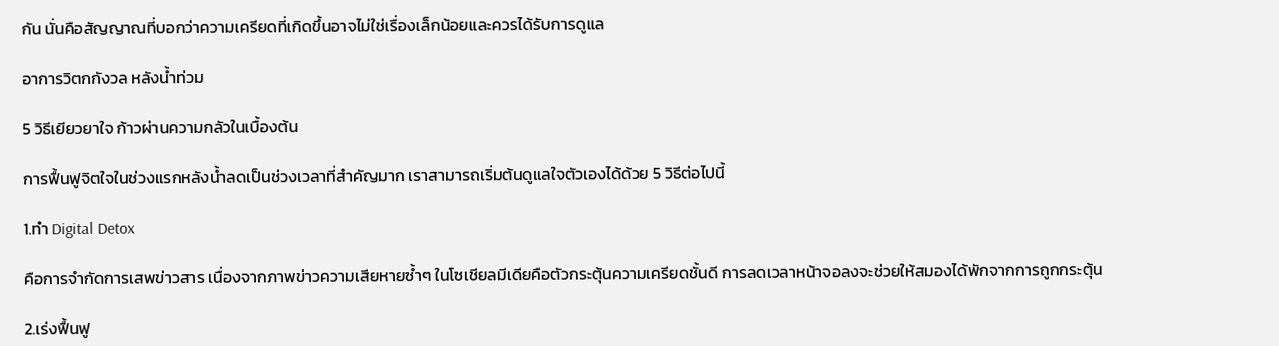กัน นั่นคือสัญญาณที่บอกว่าความเครียดที่เกิดขึ้นอาจไม่ใช่เรื่องเล็กน้อยและควรได้รับการดูแล

อาการวิตกกังวล หลังน้ำท่วม

5 วิธีเยียวยาใจ ก้าวผ่านความกลัวในเบื้องต้น

การฟื้นฟูจิตใจในช่วงแรกหลังน้ำลดเป็นช่วงเวลาที่สำคัญมาก เราสามารถเริ่มต้นดูแลใจตัวเองได้ด้วย 5 วิธีต่อไปนี้

1.ทำ Digital Detox

คือการจำกัดการเสพข่าวสาร เนื่องจากภาพข่าวความเสียหายซ้ำๆ ในโซเชียลมีเดียคือตัวกระตุ้นความเครียดชั้นดี การลดเวลาหน้าจอลงจะช่วยให้สมองได้พักจากการถูกกระตุ้น

2.เร่งฟื้นฟู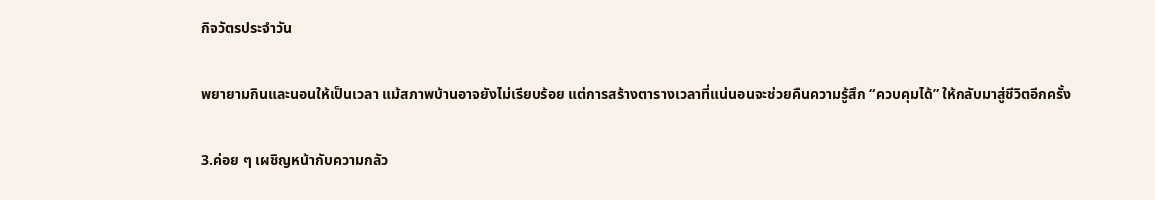กิจวัตรประจำวัน

พยายามกินและนอนให้เป็นเวลา แม้สภาพบ้านอาจยังไม่เรียบร้อย แต่การสร้างตารางเวลาที่แน่นอนจะช่วยคืนความรู้สึก “ควบคุมได้” ให้กลับมาสู่ชีวิตอีกครั้ง

3.ค่อย ๆ เผชิญหน้ากับความกลัว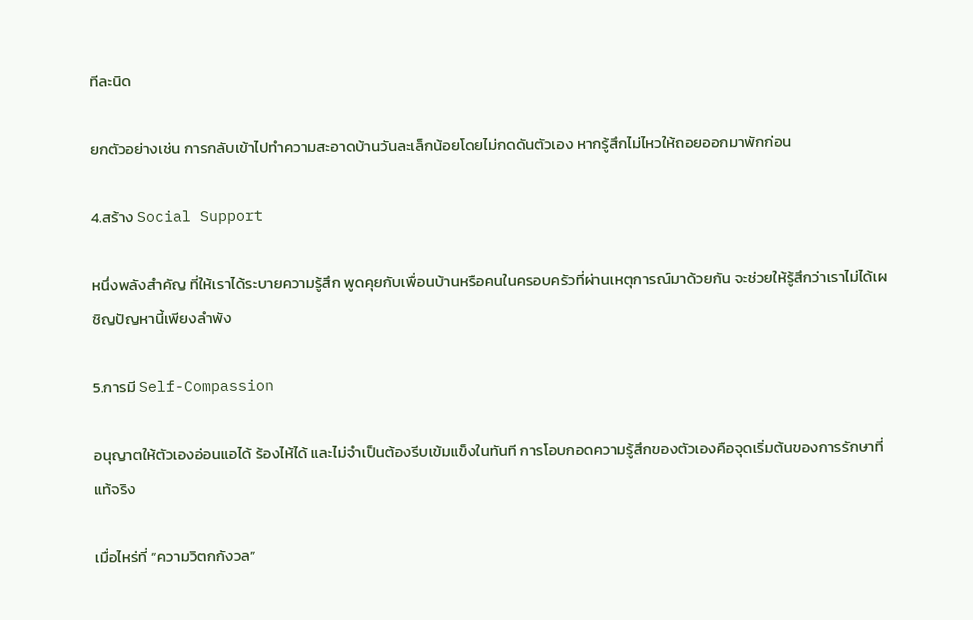ทีละนิด

ยกตัวอย่างเช่น การกลับเข้าไปทำความสะอาดบ้านวันละเล็กน้อยโดยไม่กดดันตัวเอง หากรู้สึกไม่ไหวให้ถอยออกมาพักก่อน

4.สร้าง Social Support

หนึ่งพลังสำคัญ ที่ให้เราได้ระบายความรู้สึก พูดคุยกับเพื่อนบ้านหรือคนในครอบครัวที่ผ่านเหตุการณ์มาด้วยกัน จะช่วยให้รู้สึกว่าเราไม่ได้เผชิญปัญหานี้เพียงลำพัง

5.การมี Self-Compassion

อนุญาตให้ตัวเองอ่อนแอได้ ร้องไห้ได้ และไม่จำเป็นต้องรีบเข้มแข็งในทันที การโอบกอดความรู้สึกของตัวเองคือจุดเริ่มต้นของการรักษาที่แท้จริง

เมื่อไหร่ที่ “ความวิตกกังวล”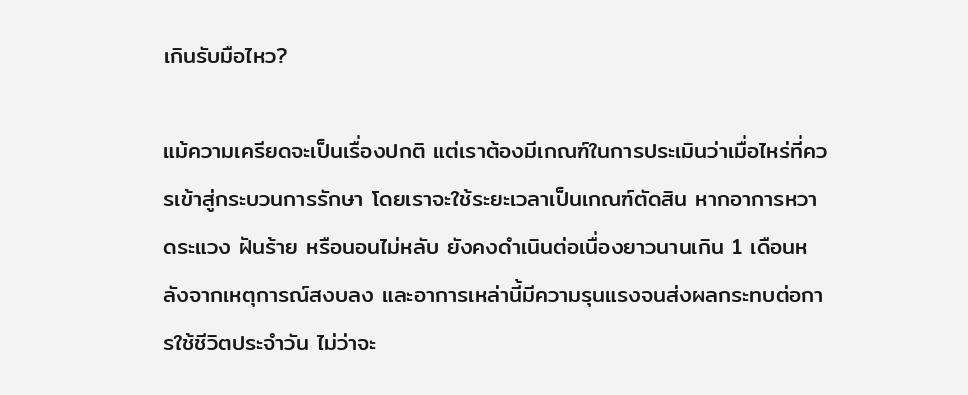เกินรับมือไหว?

แม้ความเครียดจะเป็นเรื่องปกติ แต่เราต้องมีเกณฑ์ในการประเมินว่าเมื่อไหร่ที่ควรเข้าสู่กระบวนการรักษา โดยเราจะใช้ระยะเวลาเป็นเกณฑ์ตัดสิน หากอาการหวาดระแวง ฝันร้าย หรือนอนไม่หลับ ยังคงดำเนินต่อเนื่องยาวนานเกิน 1 เดือนหลังจากเหตุการณ์สงบลง และอาการเหล่านี้มีความรุนแรงจนส่งผลกระทบต่อการใช้ชีวิตประจำวัน ไม่ว่าจะ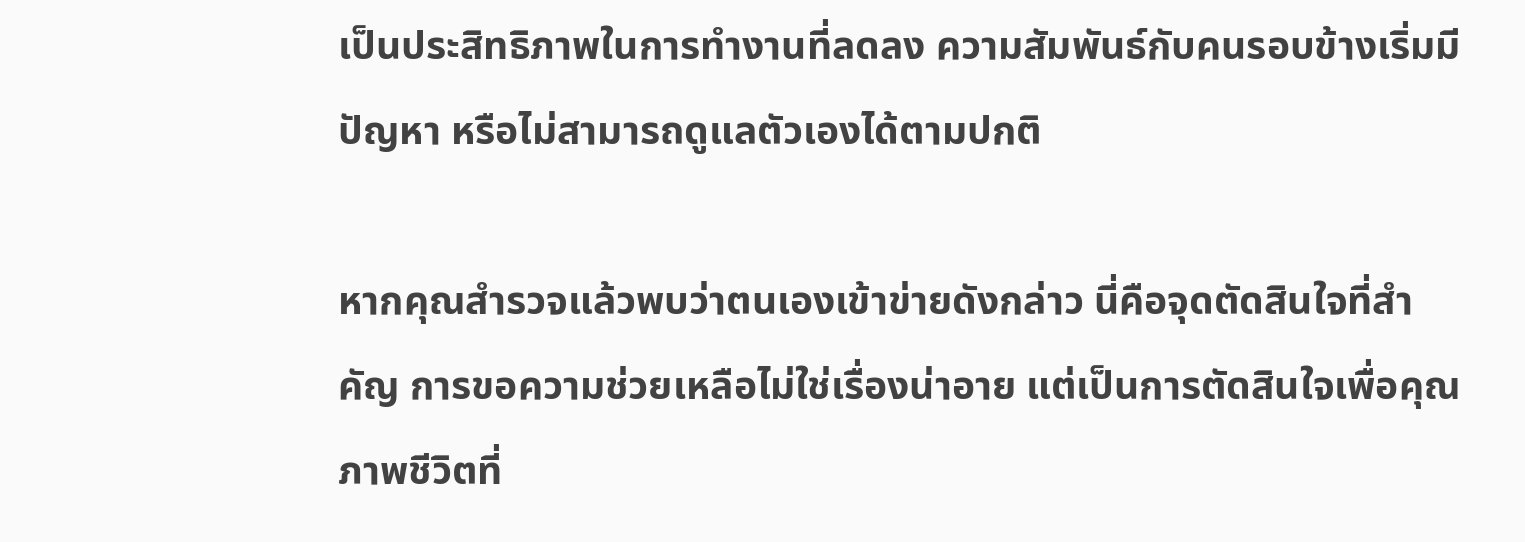เป็นประสิทธิภาพในการทำงานที่ลดลง ความสัมพันธ์กับคนรอบข้างเริ่มมีปัญหา หรือไม่สามารถดูแลตัวเองได้ตามปกติ

หากคุณสำรวจแล้วพบว่าตนเองเข้าข่ายดังกล่าว นี่คือจุดตัดสินใจที่สำคัญ การขอความช่วยเหลือไม่ใช่เรื่องน่าอาย แต่เป็นการตัดสินใจเพื่อคุณภาพชีวิตที่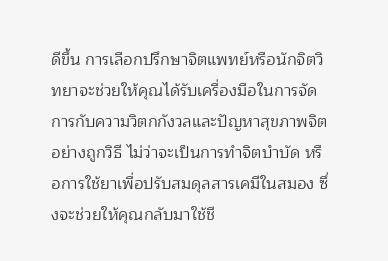ดีขึ้น การเลือกปรึกษาจิตแพทย์หรือนักจิตวิทยาจะช่วยให้คุณได้รับเครื่องมือในการจัดการกับความวิตกกังวลและปัญหาสุขภาพจิตอย่างถูกวิธี ไม่ว่าจะเป็นการทำจิตบำบัด หรือการใช้ยาเพื่อปรับสมดุลสารเคมีในสมอง ซึ่งจะช่วยให้คุณกลับมาใช้ชี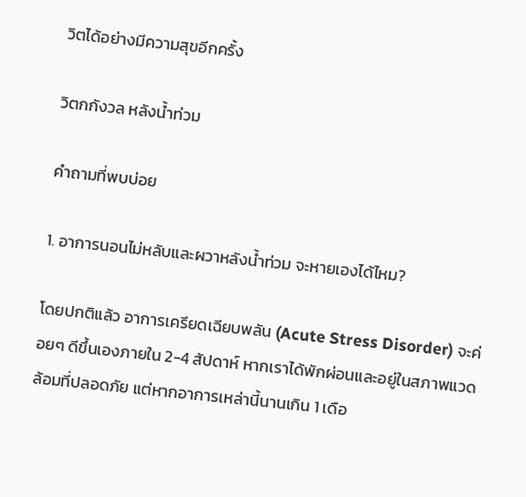วิตได้อย่างมีความสุขอีกครั้ง

วิตกกังวล หลังน้ำท่วม

คำถามที่พบบ่อย

1. อาการนอนไม่หลับและผวาหลังน้ำท่วม จะหายเองได้ไหม?

โดยปกติแล้ว อาการเครียดเฉียบพลัน (Acute Stress Disorder) จะค่อยๆ ดีขึ้นเองภายใน 2-4 สัปดาห์ หากเราได้พักผ่อนและอยู่ในสภาพแวดล้อมที่ปลอดภัย แต่หากอาการเหล่านี้นานเกิน 1 เดือ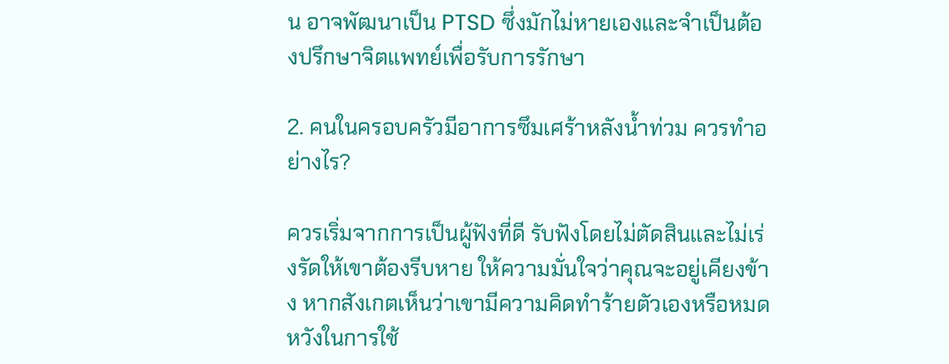น อาจพัฒนาเป็น PTSD ซึ่งมักไม่หายเองและจำเป็นต้องปรึกษาจิตแพทย์เพื่อรับการรักษา

2. คนในครอบครัวมีอาการซึมเศร้าหลังน้ำท่วม ควรทำอย่างไร?

ควรเริ่มจากการเป็นผู้ฟังที่ดี รับฟังโดยไม่ตัดสินและไม่เร่งรัดให้เขาต้องรีบหาย ให้ความมั่นใจว่าคุณจะอยู่เคียงข้าง หากสังเกตเห็นว่าเขามีความคิดทำร้ายตัวเองหรือหมดหวังในการใช้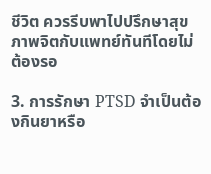ชีวิต ควรรีบพาไปปรึกษาสุขภาพจิตกับแพทย์ทันทีโดยไม่ต้องรอ

3. การรักษา PTSD จำเป็นต้องกินยาหรือ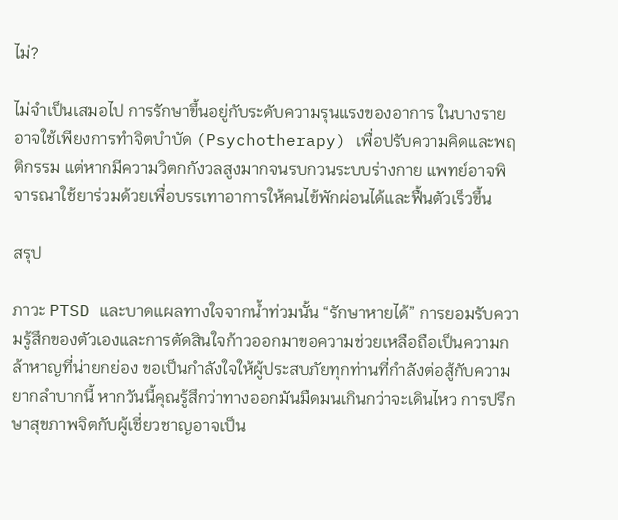ไม่?

ไม่จำเป็นเสมอไป การรักษาขึ้นอยู่กับระดับความรุนแรงของอาการ ในบางรายอาจใช้เพียงการทำจิตบำบัด (Psychotherapy) เพื่อปรับความคิดและพฤติกรรม แต่หากมีความวิตกกังวลสูงมากจนรบกวนระบบร่างกาย แพทย์อาจพิจารณาใช้ยาร่วมด้วยเพื่อบรรเทาอาการให้คนไข้พักผ่อนได้และฟื้นตัวเร็วขึ้น

สรุป

ภาวะ PTSD และบาดแผลทางใจจากน้ำท่วมนั้น “รักษาหายได้” การยอมรับความรู้สึกของตัวเองและการตัดสินใจก้าวออกมาขอความช่วยเหลือถือเป็นความกล้าหาญที่น่ายกย่อง ขอเป็นกำลังใจให้ผู้ประสบภัยทุกท่านที่กำลังต่อสู้กับความยากลำบากนี้ หากวันนี้คุณรู้สึกว่าทางออกมันมืดมนเกินกว่าจะเดินไหว การปรึกษาสุขภาพจิตกับผู้เชี่ยวชาญอาจเป็น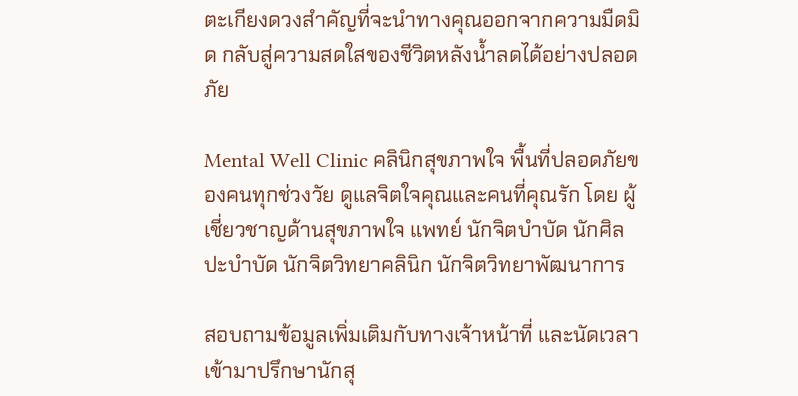ตะเกียงดวงสำคัญที่จะนำทางคุณออกจากความมืดมิด กลับสู่ความสดใสของชีวิตหลังน้ำลดได้อย่างปลอดภัย

Mental Well Clinic คลินิกสุขภาพใจ พื้นที่ปลอดภัยของคนทุกช่วงวัย ดูแลจิตใจคุณและคนที่คุณรัก โดย ผู้เชี่ยวชาญด้านสุขภาพใจ แพทย์ นักจิตบำบัด นักศิลปะบำบัด นักจิตวิทยาคลินิก นักจิตวิทยาพัฒนาการ

สอบถามข้อมูลเพิ่มเติมกับทางเจ้าหน้าที่ และนัดเวลาเข้ามาปรึกษานักสุ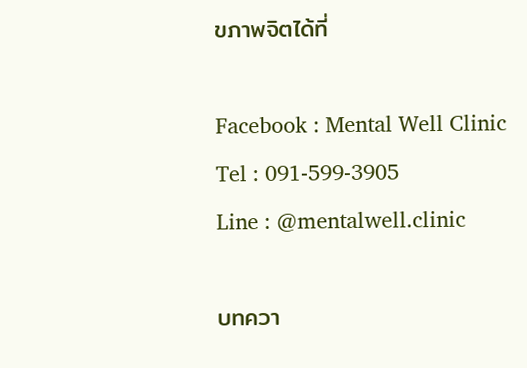ขภาพจิตได้ที่

Facebook : Mental Well Clinic
Tel : 091-599-3905
Line : @mentalwell.clinic

บทควา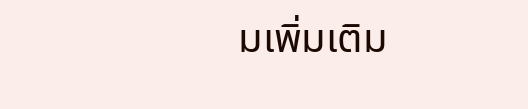มเพิ่มเติม